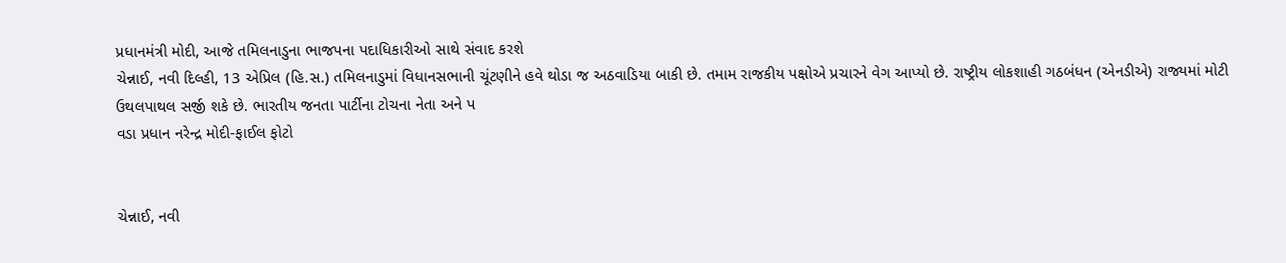પ્રધાનમંત્રી મોદી, આજે તમિલનાડુના ભાજપના પદાધિકારીઓ સાથે સંવાદ કરશે
ચેન્નાઈ, નવી દિલ્હી, 13 એપ્રિલ (હિ.સ.) તમિલનાડુમાં વિધાનસભાની ચૂંટણીને હવે થોડા જ અઠવાડિયા બાકી છે. તમામ રાજકીય પક્ષોએ પ્રચારને વેગ આપ્યો છે. રાષ્ટ્રીય લોકશાહી ગઠબંધન (એનડીએ) રાજ્યમાં મોટી ઉથલપાથલ સર્જી શકે છે. ભારતીય જનતા પાર્ટીના ટોચના નેતા અને પ
વડા પ્રધાન નરેન્દ્ર મોદી-ફાઈલ ફોટો


ચેન્નાઈ, નવી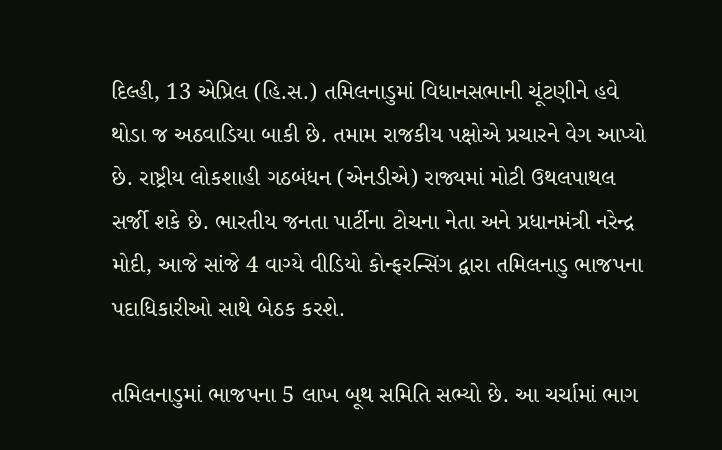દિલ્હી, 13 એપ્રિલ (હિ.સ.) તમિલનાડુમાં વિધાનસભાની ચૂંટણીને હવે થોડા જ અઠવાડિયા બાકી છે. તમામ રાજકીય પક્ષોએ પ્રચારને વેગ આપ્યો છે. રાષ્ટ્રીય લોકશાહી ગઠબંધન (એનડીએ) રાજ્યમાં મોટી ઉથલપાથલ સર્જી શકે છે. ભારતીય જનતા પાર્ટીના ટોચના નેતા અને પ્રધાનમંત્રી નરેન્દ્ર મોદી, આજે સાંજે 4 વાગ્યે વીડિયો કોન્ફરન્સિંગ દ્વારા તમિલનાડુ ભાજપના પદાધિકારીઓ સાથે બેઠક કરશે.

તમિલનાડુમાં ભાજપના 5 લાખ બૂથ સમિતિ સભ્યો છે. આ ચર્ચામાં ભાગ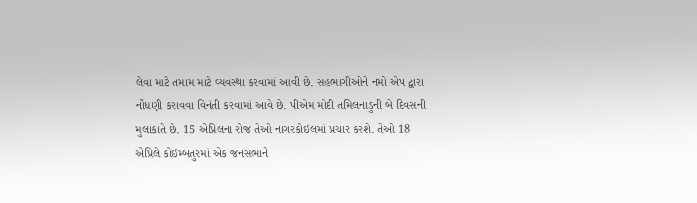લેવા માટે તમામ માટે વ્યવસ્થા કરવામાં આવી છે. સહભાગીઓને નમો એપ દ્વારા નોંધણી કરાવવા વિનંતી કરવામાં આવે છે. પીએમ મોદી તમિલનાડુની બે દિવસની મુલાકાતે છે. 15 એપ્રિલના રોજ તેઓ નાગરકોઇલમાં પ્રચાર કરશે. તેઓ 18 એપ્રિલે કોઇમ્બતુરમાં એક જનસભાને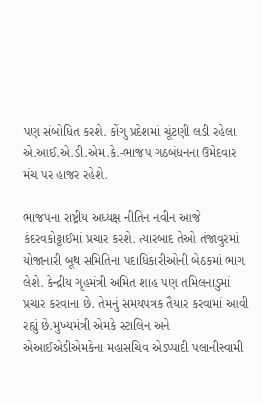પણ સંબોધિત કરશે. કોંગુ પ્રદેશમાં ચૂંટણી લડી રહેલા એ.આઈ.એ.ડી.એમ.કે.-ભાજપ ગઠબંધનના ઉમેદવાર મંચ પર હાજર રહેશે.

ભાજપના રાષ્ટ્રીય અધ્યક્ષ નીતિન નવીન આજે કંદરવકોટ્ટાઈમાં પ્રચાર કરશે. ત્યારબાદ તેઓ તંજાવુરમાં યોજાનારી બૂથ સમિતિના પદાધિકારીઓની બેઠકમાં ભાગ લેશે. કેન્દ્રીય ગૃહમંત્રી અમિત શાહ પણ તમિલનાડુમાં પ્રચાર કરવાના છે. તેમનું સમયપત્રક તૈયાર કરવામાં આવી રહ્યું છે.મુખ્યમંત્રી એમકે સ્ટાલિન અને એઆઈએડીએમકેના મહાસચિવ એડપ્પાદી પલાનીસ્વામી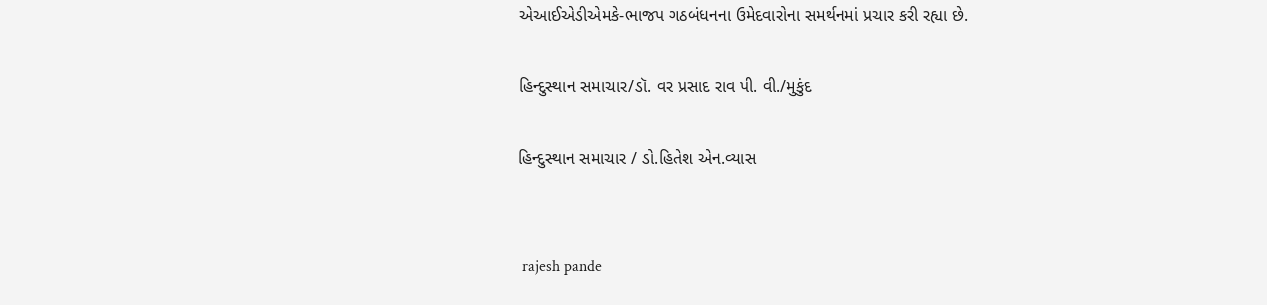એઆઈએડીએમકે-ભાજપ ગઠબંધનના ઉમેદવારોના સમર્થનમાં પ્રચાર કરી રહ્યા છે.

હિન્દુસ્થાન સમાચાર/ડૉ. વર પ્રસાદ રાવ પી. વી./મુકુંદ

હિન્દુસ્થાન સમાચાર / ડો.હિતેશ એન.વ્યાસ


 rajesh pande